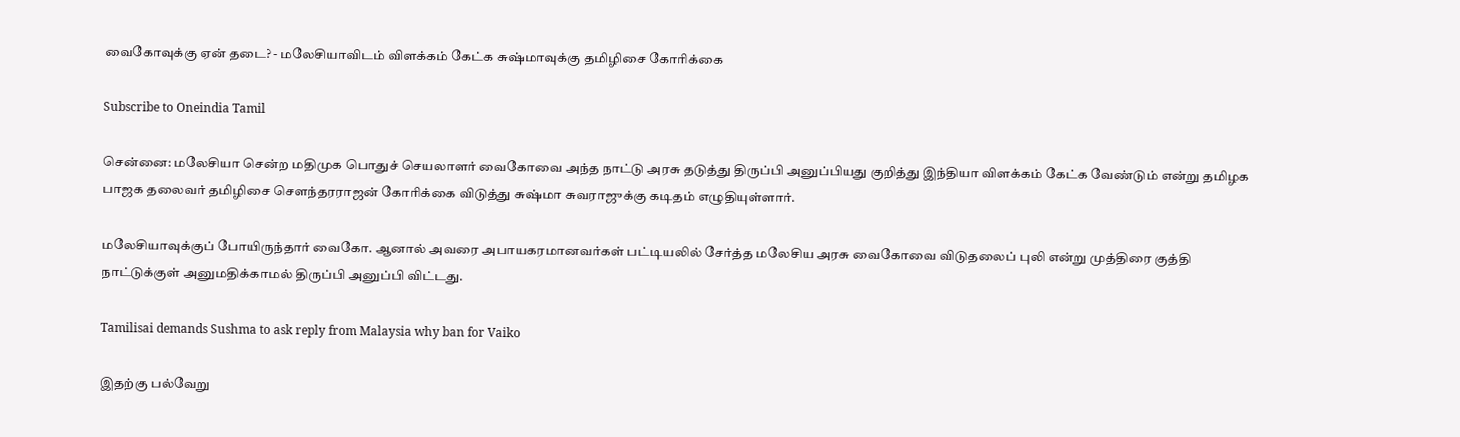வைகோவுக்கு ஏன் தடை? - மலேசியாவிடம் விளக்கம் கேட்க சுஷ்மாவுக்கு தமிழிசை கோரிக்கை

Subscribe to Oneindia Tamil

சென்னை: மலேசியா சென்ற மதிமுக பொதுச் செயலாளர் வைகோவை அந்த நாட்டு அரசு தடுத்து திருப்பி அனுப்பியது குறித்து இந்தியா விளக்கம் கேட்க வேண்டும் என்று தமிழக பாஜக தலைவர் தமிழிசை செளந்தரராஜன் கோரிக்கை விடுத்து சுஷ்மா சுவராஜுக்கு கடிதம் எழுதியுள்ளார்.

மலேசியாவுக்குப் போயிருந்தார் வைகோ. ஆனால் அவரை அபாயகரமானவர்கள் பட்டியலில் சேர்த்த மலேசிய அரசு வைகோவை விடுதலைப் புலி என்று முத்திரை குத்தி நாட்டுக்குள் அனுமதிக்காமல் திருப்பி அனுப்பி விட்டது.

Tamilisai demands Sushma to ask reply from Malaysia why ban for Vaiko

இதற்கு பல்வேறு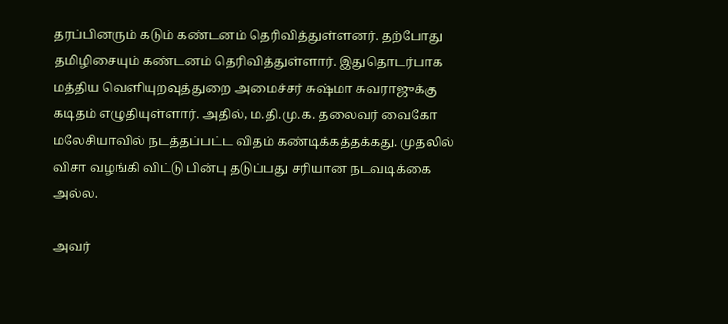தரப்பினரும் கடும் கண்டனம் தெரிவித்துள்ளனர். தற்போது தமிழிசையும் கண்டனம் தெரிவித்துள்ளார். இதுதொடர்பாக மத்திய வெளியுறவுத்துறை அமைச்சர் சுஷ்மா சுவராஜுக்கு கடிதம் எழுதியுள்ளார். அதில், ம.தி.மு.க. தலைவர் வைகோ மலேசியாவில் நடத்தப்பட்ட விதம் கண்டிக்கத்தக்கது. முதலில் விசா வழங்கி விட்டு பின்பு தடுப்பது சரியான நடவடிக்கை அல்ல.

அவர்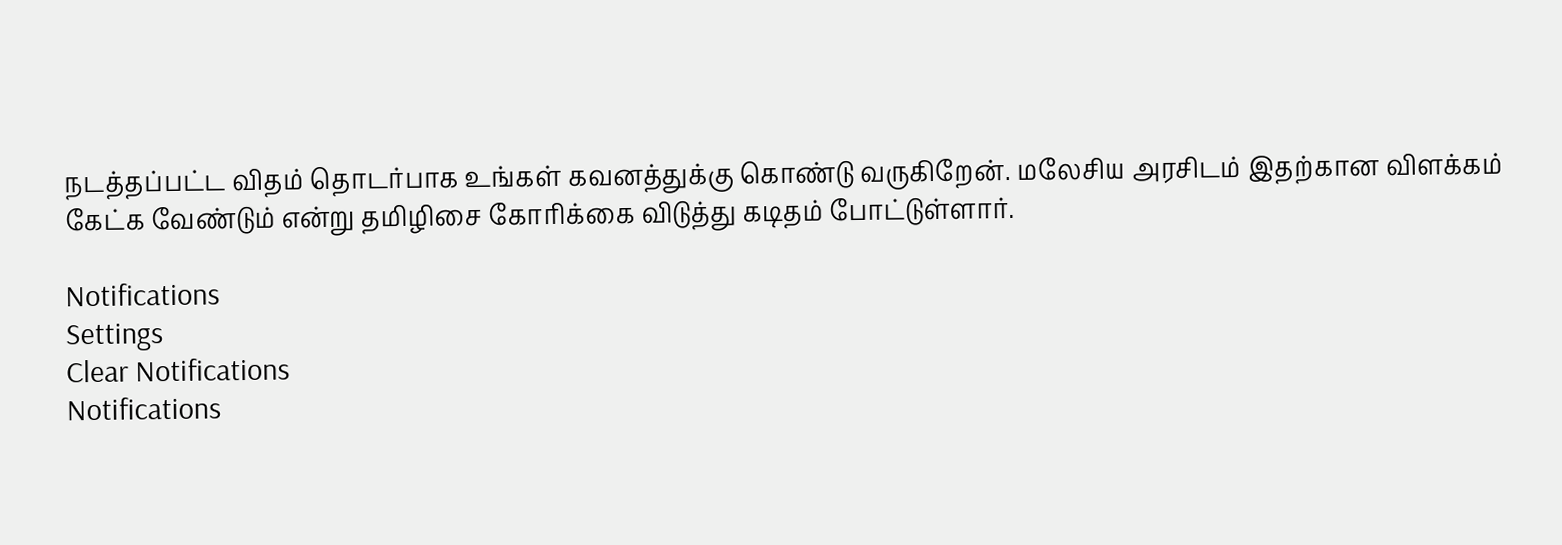நடத்தப்பட்ட விதம் தொடர்பாக உங்கள் கவனத்துக்கு கொண்டு வருகிறேன். மலேசிய அரசிடம் இதற்கான விளக்கம் கேட்க வேண்டும் என்று தமிழிசை கோரிக்கை விடுத்து கடிதம் போட்டுள்ளார்.

Notifications
Settings
Clear Notifications
Notifications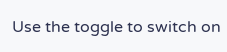Use the toggle to switch on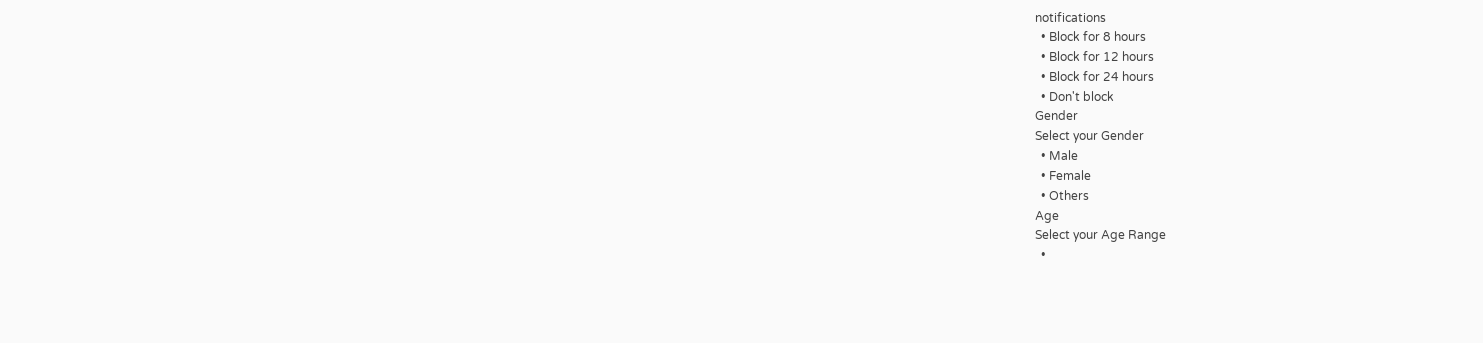notifications
  • Block for 8 hours
  • Block for 12 hours
  • Block for 24 hours
  • Don't block
Gender
Select your Gender
  • Male
  • Female
  • Others
Age
Select your Age Range
  •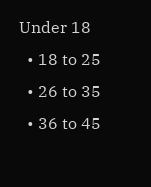Under 18
  • 18 to 25
  • 26 to 35
  • 36 to 45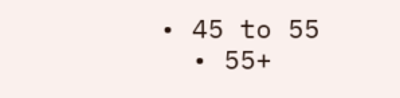• 45 to 55
  • 55+